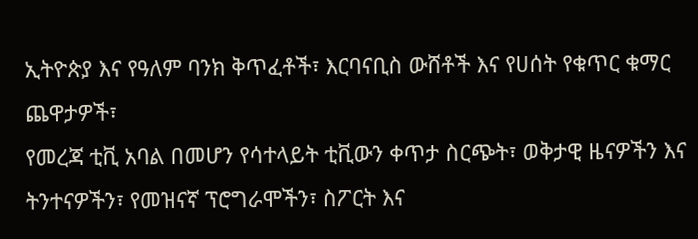ኢትዮጵያ እና የዓለም ባንክ ቅጥፈቶች፣ እርባናቢስ ውሸቶች እና የሀሰት የቁጥር ቁማር ጨዋታዎች፣
የመረጃ ቲቪ አባል በመሆን የሳተላይት ቲቪውን ቀጥታ ስርጭት፣ ወቅታዊ ዜናዎችን እና ትንተናዎችን፣ የመዝናኛ ፕሮግራሞችን፣ ስፖርት እና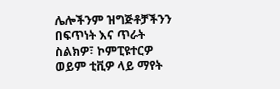ሌሎችንም ዝግጅቶቻችንን በፍጥነት እና ጥራት ስልክዎ፣ ኮምፒዩተርዎ ወይም ቲቪዎ ላይ ማየት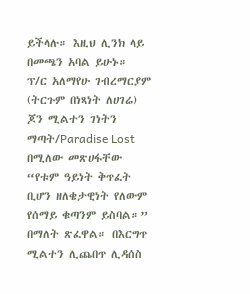ይችላሉ። እዚህ ሊንክ ላይ በመጫን አባል ይሁኑ።
ፕ/ር አለማየሁ ገብረማርያም (ትርጉም በነጻነት ለሀገሬ)
ጆን ሚልተን ገነትን ማጣት/Paradise Lost በሚለው መጽሀፋቸው “የቱም ዓይነት ቅጥፈት ቢሆን ዘለቄታዊነት የለውም የሰማይ ቁጣንም ይስባል።” በማለት ጽፈዋል። በእርግጥ ሚልተን ሊጨበጥ ሊዳሰስ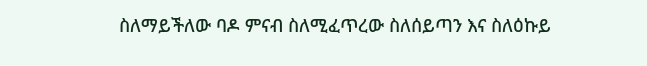ስለማይችለው ባዶ ምናብ ስለሚፈጥረው ስለሰይጣን እና ስለዕኩይ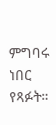ምግባሩ ነበር የጻፉት።